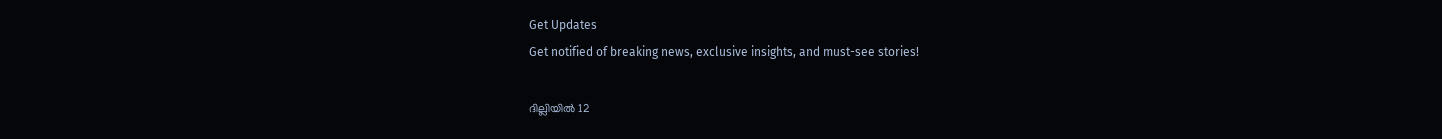Get Updates
Get notified of breaking news, exclusive insights, and must-see stories!

ദില്ലിയില്‍ 12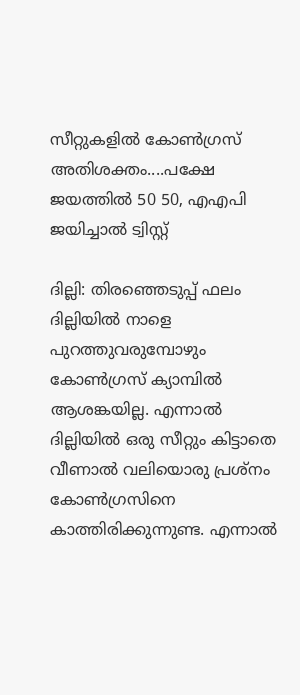സീറ്റുകളില്‍ കോണ്‍ഗ്രസ് അതിശക്തം....പക്ഷേ ജയത്തില്‍ 50 50, എഎപി ജയിച്ചാല്‍ ട്വിസ്റ്റ്

ദില്ലി: തിരഞ്ഞെടുപ്പ് ഫലം ദില്ലിയില്‍ നാളെ പുറത്തുവരുമ്പോഴും കോണ്‍ഗ്രസ് ക്യാമ്പില്‍ ആശങ്കയില്ല. എന്നാല്‍ ദില്ലിയില്‍ ഒരു സീറ്റും കിട്ടാതെ വീണാല്‍ വലിയൊരു പ്രശ്‌നം കോണ്‍ഗ്രസിനെ കാത്തിരിക്കുന്നുണ്ട. എന്നാല്‍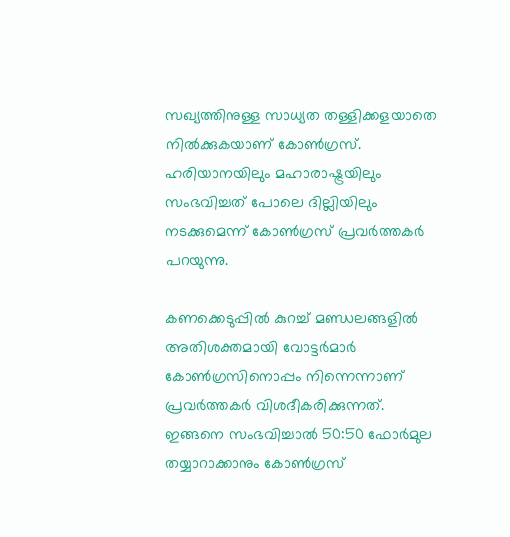സഖ്യത്തിനുള്ള സാധ്യത തള്ളിക്കളയാതെ നില്‍ക്കുകയാണ് കോണ്‍ഗ്രസ്. ഹരിയാനയിലും മഹാരാഷ്ട്രയിലും സംഭവിച്ചത് പോലെ ദില്ലിയിലും നടക്കുമെന്ന് കോണ്‍ഗ്രസ് പ്രവര്‍ത്തകര്‍ പറയുന്നു.

കണക്കെടുപ്പില്‍ കുറച്ച് മണ്ഡലങ്ങളില്‍ അതിശക്തമായി വോട്ടര്‍മാര്‍ കോണ്‍ഗ്രസിനൊപ്പം നിന്നെന്നാണ് പ്രവര്‍ത്തകര്‍ വിശദീകരിക്കുന്നത്. ഇങ്ങനെ സംഭവിച്ചാല്‍ 50:50 ഫോര്‍മുല തയ്യാറാക്കാനും കോണ്‍ഗ്രസ്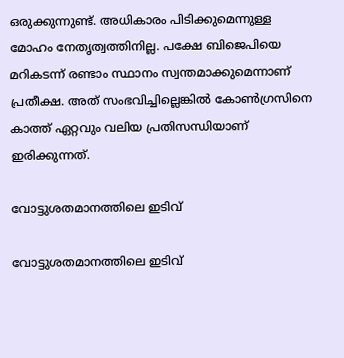ഒരുക്കുന്നുണ്ട്. അധികാരം പിടിക്കുമെന്നുള്ള മോഹം നേതൃത്വത്തിനില്ല. പക്ഷേ ബിജെപിയെ മറികടന്ന് രണ്ടാം സ്ഥാനം സ്വന്തമാക്കുമെന്നാണ് പ്രതീക്ഷ. അത് സംഭവിച്ചില്ലെങ്കില്‍ കോണ്‍ഗ്രസിനെ കാത്ത് ഏറ്റവും വലിയ പ്രതിസന്ധിയാണ് ഇരിക്കുന്നത്.

വോട്ടുശതമാനത്തിലെ ഇടിവ്

വോട്ടുശതമാനത്തിലെ ഇടിവ്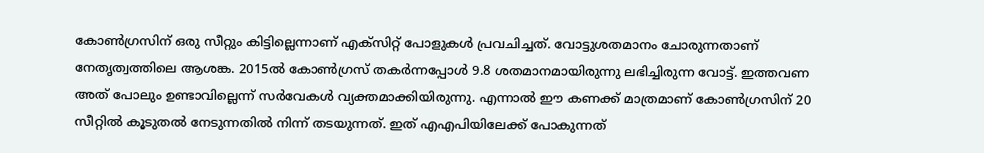കോണ്‍ഗ്രസിന് ഒരു സീറ്റും കിട്ടില്ലെന്നാണ് എക്‌സിറ്റ് പോളുകള്‍ പ്രവചിച്ചത്. വോട്ടുശതമാനം ചോരുന്നതാണ് നേതൃത്വത്തിലെ ആശങ്ക. 2015ല്‍ കോണ്‍ഗ്രസ് തകര്‍ന്നപ്പോള്‍ 9.8 ശതമാനമായിരുന്നു ലഭിച്ചിരുന്ന വോട്ട്. ഇത്തവണ അത് പോലും ഉണ്ടാവില്ലെന്ന് സര്‍വേകള്‍ വ്യക്തമാക്കിയിരുന്നു. എന്നാല്‍ ഈ കണക്ക് മാത്രമാണ് കോണ്‍ഗ്രസിന് 20 സീറ്റില്‍ കൂടുതല്‍ നേടുന്നതില്‍ നിന്ന് തടയുന്നത്. ഇത് എഎപിയിലേക്ക് പോകുന്നത്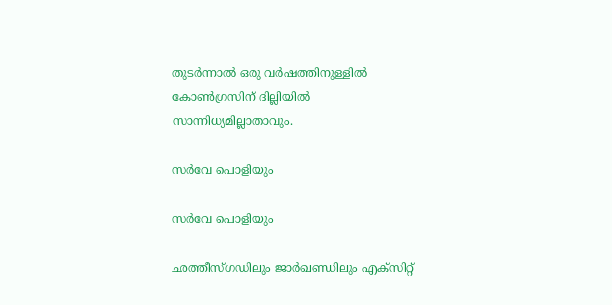തുടര്‍ന്നാല്‍ ഒരു വര്‍ഷത്തിനുള്ളില്‍ കോണ്‍ഗ്രസിന് ദില്ലിയില്‍ സാന്നിധ്യമില്ലാതാവും.

സര്‍വേ പൊളിയും

സര്‍വേ പൊളിയും

ഛത്തീസ്ഗഡിലും ജാര്‍ഖണ്ഡിലും എക്‌സിറ്റ്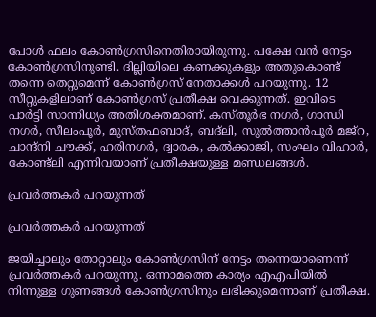പോള്‍ ഫലം കോണ്‍ഗ്രസിനെതിരായിരുന്നു. പക്ഷേ വന്‍ നേട്ടം കോണ്‍ഗ്രസിനുണ്ടി. ദില്ലിയിലെ കണക്കുകളും അതുകൊണ്ട് തന്നെ തെറ്റുമെന്ന് കോണ്‍ഗ്രസ് നേതാക്കള്‍ പറയുന്നു. 12 സീറ്റുകളിലാണ് കോണ്‍ഗ്രസ് പ്രതീക്ഷ വെക്കുന്നത്. ഇവിടെ പാര്‍ട്ടി സാന്നിധ്യം അതിശക്തമാണ്. കസ്തൂര്‍ഭ നഗര്‍, ഗാന്ധി നഗര്‍, സീലംപൂര്‍, മുസ്തഫബാദ്, ബദ്‌ലി, സുല്‍ത്താന്‍പൂര്‍ മജ്‌റ, ചാന്ദ്‌നി ചൗക്ക്, ഹരിനഗര്‍, ദ്വാരക, കല്‍ക്കാജി, സംഘം വിഹാര്‍, കോണ്ട്‌ലി എന്നിവയാണ് പ്രതീക്ഷയുള്ള മണ്ഡലങ്ങള്‍.

പ്രവര്‍ത്തകര്‍ പറയുന്നത്

പ്രവര്‍ത്തകര്‍ പറയുന്നത്

ജയിച്ചാലും തോറ്റാലും കോണ്‍ഗ്രസിന് നേട്ടം തന്നെയാണെന്ന് പ്രവര്‍ത്തകര്‍ പറയുന്നു. ഒന്നാമത്തെ കാര്യം എഎപിയില്‍ നിന്നുള്ള ഗുണങ്ങള്‍ കോണ്‍ഗ്രസിനും ലഭിക്കുമെന്നാണ് പ്രതീക്ഷ.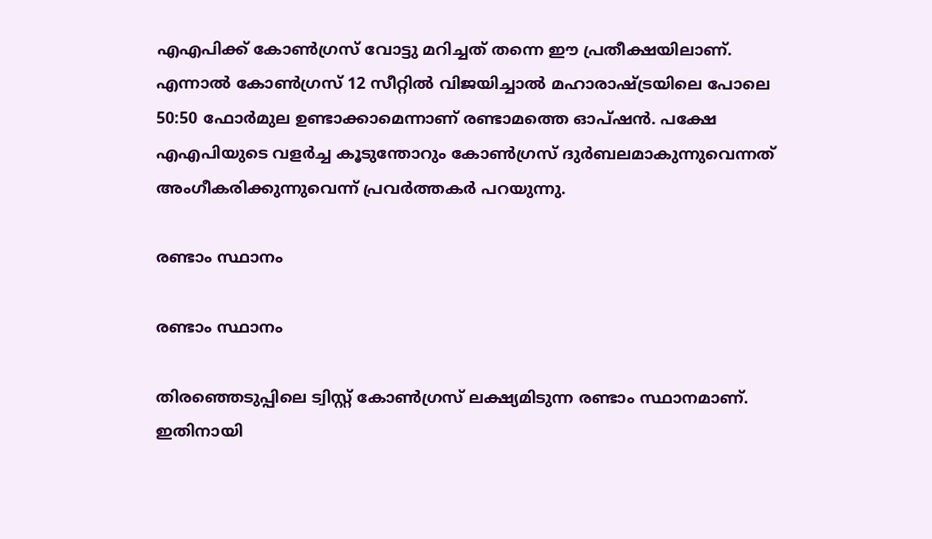എഎപിക്ക് കോണ്‍ഗ്രസ് വോട്ടു മറിച്ചത് തന്നെ ഈ പ്രതീക്ഷയിലാണ്. എന്നാല്‍ കോണ്‍ഗ്രസ് 12 സീറ്റില്‍ വിജയിച്ചാല്‍ മഹാരാഷ്ട്രയിലെ പോലെ 50:50 ഫോര്‍മുല ഉണ്ടാക്കാമെന്നാണ് രണ്ടാമത്തെ ഓപ്ഷന്‍. പക്ഷേ എഎപിയുടെ വളര്‍ച്ച കൂടുന്തോറും കോണ്‍ഗ്രസ് ദുര്‍ബലമാകുന്നുവെന്നത് അംഗീകരിക്കുന്നുവെന്ന് പ്രവര്‍ത്തകര്‍ പറയുന്നു.

രണ്ടാം സ്ഥാനം

രണ്ടാം സ്ഥാനം

തിരഞ്ഞെടുപ്പിലെ ട്വിസ്റ്റ് കോണ്‍ഗ്രസ് ലക്ഷ്യമിടുന്ന രണ്ടാം സ്ഥാനമാണ്. ഇതിനായി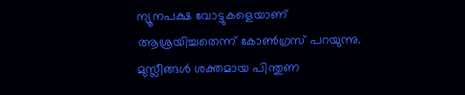ന്യൂനപക്ഷ വോട്ടുകളെയാണ് ആശ്രയിച്ചതെന്ന് കോണ്‍ഗ്രസ് പറയുന്നു. മുസ്ലീങ്ങള്‍ ശക്തമായ പിന്തുണ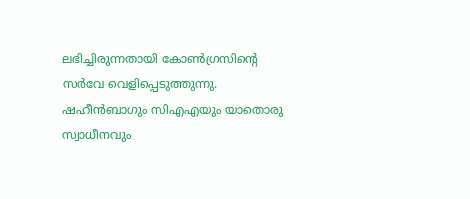ലഭിച്ചിരുന്നതായി കോണ്‍ഗ്രസിന്റെ സര്‍വേ വെളിപ്പെടുത്തുന്നു. ഷഹീന്‍ബാഗും സിഎഎയും യാതൊരു സ്വാധീനവും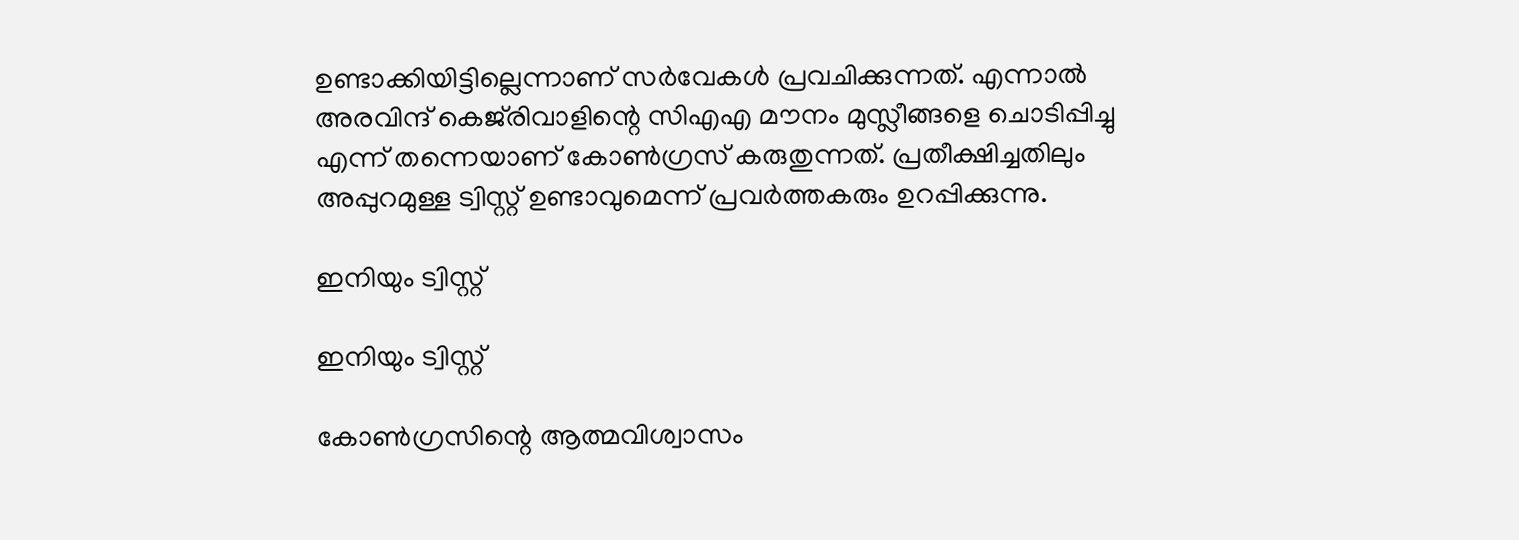ഉണ്ടാക്കിയിട്ടില്ലെന്നാണ് സര്‍വേകള്‍ പ്രവചിക്കുന്നത്. എന്നാല്‍ അരവിന്ദ് കെജ്‌രിവാളിന്റെ സിഎഎ മൗനം മുസ്ലീങ്ങളെ ചൊടിപ്പിച്ചു എന്ന് തന്നെയാണ് കോണ്‍ഗ്രസ് കരുതുന്നത്. പ്രതീക്ഷിച്ചതിലും അപ്പുറമുള്ള ട്വിസ്റ്റ് ഉണ്ടാവുമെന്ന് പ്രവര്‍ത്തകരും ഉറപ്പിക്കുന്നു.

ഇനിയും ട്വിസ്റ്റ്

ഇനിയും ട്വിസ്റ്റ്

കോണ്‍ഗ്രസിന്റെ ആത്മവിശ്വാസം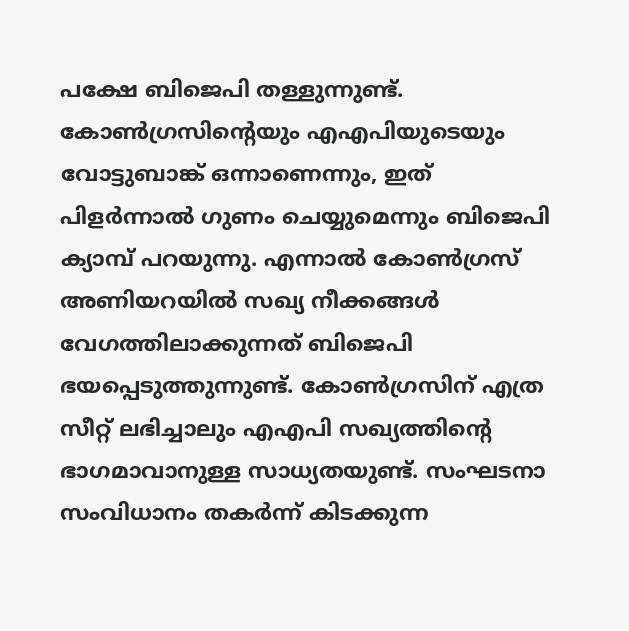പക്ഷേ ബിജെപി തള്ളുന്നുണ്ട്. കോണ്‍ഗ്രസിന്റെയും എഎപിയുടെയും വോട്ടുബാങ്ക് ഒന്നാണെന്നും, ഇത് പിളര്‍ന്നാല്‍ ഗുണം ചെയ്യുമെന്നും ബിജെപി ക്യാമ്പ് പറയുന്നു. എന്നാല്‍ കോണ്‍ഗ്രസ് അണിയറയില്‍ സഖ്യ നീക്കങ്ങള്‍ വേഗത്തിലാക്കുന്നത് ബിജെപി ഭയപ്പെടുത്തുന്നുണ്ട്. കോണ്‍ഗ്രസിന് എത്ര സീറ്റ് ലഭിച്ചാലും എഎപി സഖ്യത്തിന്റെ ഭാഗമാവാനുള്ള സാധ്യതയുണ്ട്. സംഘടനാ സംവിധാനം തകര്‍ന്ന് കിടക്കുന്ന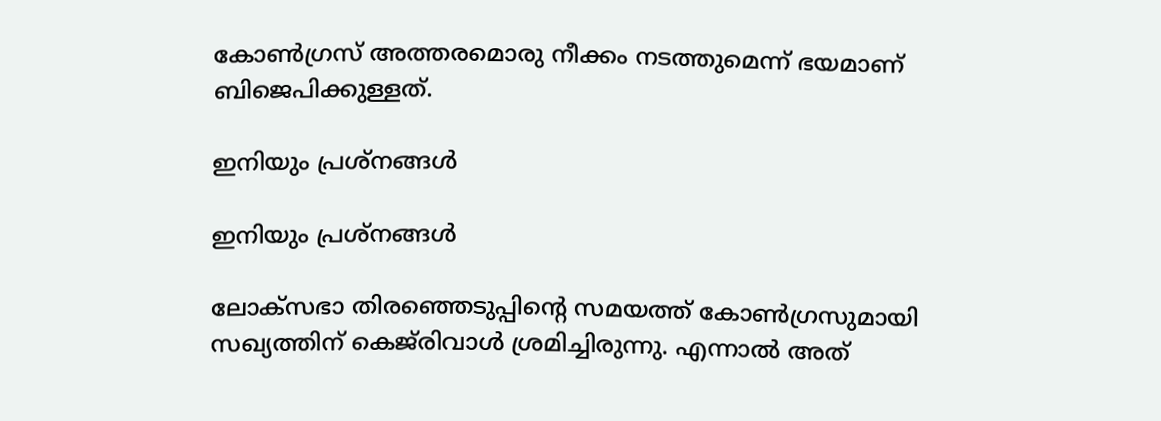കോണ്‍ഗ്രസ് അത്തരമൊരു നീക്കം നടത്തുമെന്ന് ഭയമാണ് ബിജെപിക്കുള്ളത്.

ഇനിയും പ്രശ്‌നങ്ങള്‍

ഇനിയും പ്രശ്‌നങ്ങള്‍

ലോക്‌സഭാ തിരഞ്ഞെടുപ്പിന്റെ സമയത്ത് കോണ്‍ഗ്രസുമായി സഖ്യത്തിന് കെജ്‌രിവാള്‍ ശ്രമിച്ചിരുന്നു. എന്നാല്‍ അത്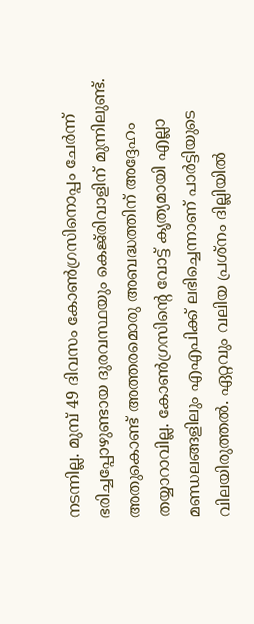നടന്നില്ല. മുമ്പ് 49 ദിവസം കോണ്‍ഗ്രസിനൊപ്പം ചേര്‍ന്ന് ഭരിച്ചപ്പോഴുണ്ടായ ദുരവസ്ഥയും കെജ്‌രിവാളിന് മുന്നിലുണ്ട്. അതുകൊണ്ട് അത്തരമൊരു അബദ്ധത്തിന് അദ്ദേഹം തയ്യാറാവില്ല. കോണ്‍ഗ്രസിന്റെ വോട്ട് കൃത്യമായി എല്ലാ മണ്ഡലങ്ങളിലും എഎപിക്ക് ലഭിച്ചെന്നാണ് പാര്‍ട്ടിയുടെ വിലയിരുത്തല്‍. ഏറ്റവും വലിയ പ്രശ്‌നം ദില്ലിയില്‍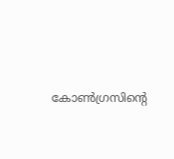കോണ്‍ഗ്രസിന്റെ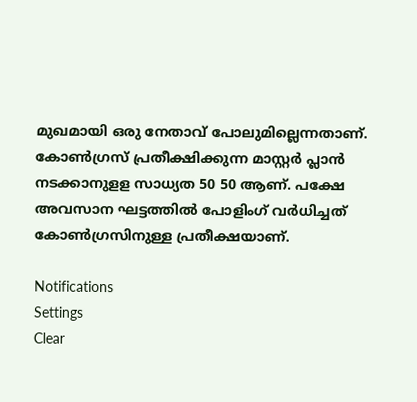മുഖമായി ഒരു നേതാവ് പോലുമില്ലെന്നതാണ്. കോണ്‍ഗ്രസ് പ്രതീക്ഷിക്കുന്ന മാസ്റ്റര്‍ പ്ലാന്‍ നടക്കാനുളള സാധ്യത 50 50 ആണ്. പക്ഷേ അവസാന ഘട്ടത്തില്‍ പോളിംഗ് വര്‍ധിച്ചത് കോണ്‍ഗ്രസിനുള്ള പ്രതീക്ഷയാണ്.

Notifications
Settings
Clear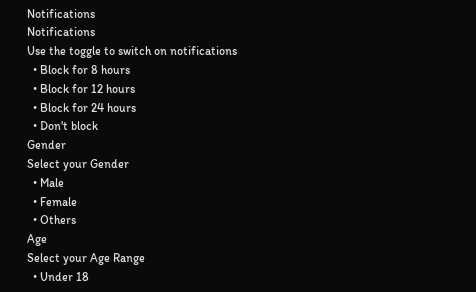Notifications
Notifications
Use the toggle to switch on notifications
  • Block for 8 hours
  • Block for 12 hours
  • Block for 24 hours
  • Don't block
Gender
Select your Gender
  • Male
  • Female
  • Others
Age
Select your Age Range
  • Under 18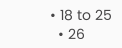• 18 to 25
  • 26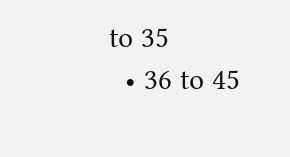to 35
  • 36 to 45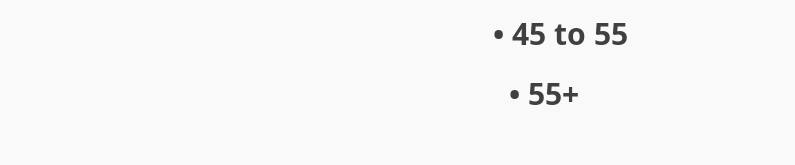• 45 to 55
  • 55+